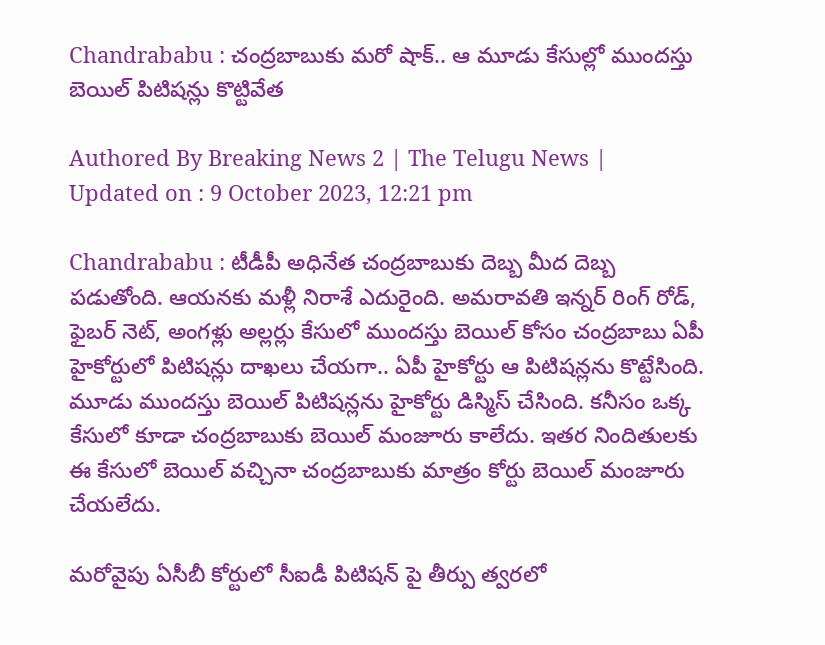Chandrababu : చంద్రబాబుకు మరో షాక్.. ఆ మూడు కేసుల్లో ముందస్తు బెయిల్ పిటిషన్లు కొట్టివేత

Authored By Breaking News 2 | The Telugu News | Updated on : 9 October 2023, 12:21 pm

Chandrababu : టీడీపీ అధినేత చంద్రబాబుకు దెబ్బ మీద దెబ్బ పడుతోంది. ఆయనకు మళ్లీ నిరాశే ఎదురైంది. అమరావతి ఇన్నర్ రింగ్ రోడ్, ఫైబర్ నెట్, అంగళ్లు అల్లర్లు కేసులో ముందస్తు బెయిల్ కోసం చంద్రబాబు ఏపీ హైకోర్టులో పిటిషన్లు దాఖలు చేయగా.. ఏపీ హైకోర్టు ఆ పిటిషన్లను కొట్టేసింది. మూడు ముందస్తు బెయిల్ పిటిషన్లను హైకోర్టు డిస్మిస్ చేసింది. కనీసం ఒక్క కేసులో కూడా చంద్రబాబుకు బెయిల్ మంజూరు కాలేదు. ఇతర నిందితులకు ఈ కేసులో బెయిల్ వచ్చినా చంద్రబాబుకు మాత్రం కోర్టు బెయిల్ మంజూరు చేయలేదు.

మరోవైపు ఏసీబీ కోర్టులో సీఐడీ పిటిషన్ పై తీర్పు త్వరలో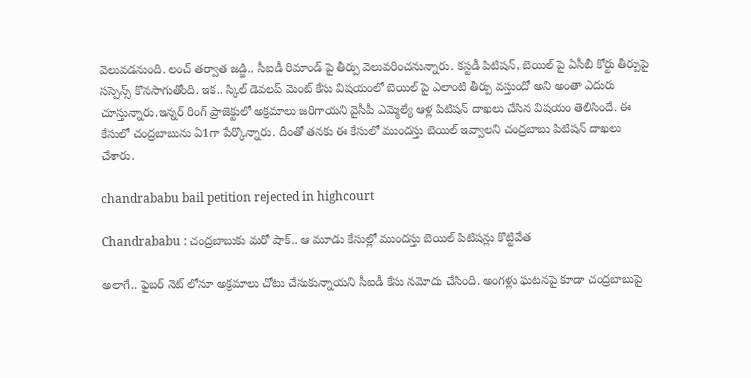వెలువడనుంది. లంచ్ తర్వాత జడ్జి.. సీఐడీ రిమాండ్ పై తీర్పు వెలువరించనున్నారు. కస్టడీ పిటిషన్, బెయిల్ పై ఏసీబీ కోర్టు తీర్పుపై సస్పెన్స్ కొనసాగుతోంది. ఇక.. స్కిల్ డెవలప్ మెంట్ కేసు విషయంలో బెయిల్ పై ఎలాంటి తీర్పు వస్తుందో అని అంతా ఎదురు చూస్తున్నారు.ఇన్నర్ రింగ్ ప్రాజెక్టులో అక్రమాలు జరిగాయని వైసీపీ ఎమ్మెల్యే ఆళ్ల పిటిషన్ దాఖలు చేసిన విషయం తెలిసిందే. ఈ కేసులో చంద్రబాబును ఏ1గా పేర్కొన్నారు. దీంతో తనకు ఈ కేసులో ముందస్తు బెయిల్ ఇవ్వాలని చంద్రబాబు పిటిషన్ దాఖలు చేశారు.

chandrababu bail petition rejected in highcourt

Chandrababu : చంద్రబాబుకు మరో షాక్.. ఆ మూడు కేసుల్లో ముందస్తు బెయిల్ పిటిషన్లు కొట్టివేత

అలాగే.. ఫైబర్ నెట్ లోనూ అక్రమాలు చోటు చేసుకున్నాయని సీఐడీ కేసు నమోదు చేసింది. అంగళ్లు ఘటనపై కూడా చంద్రబాబుపై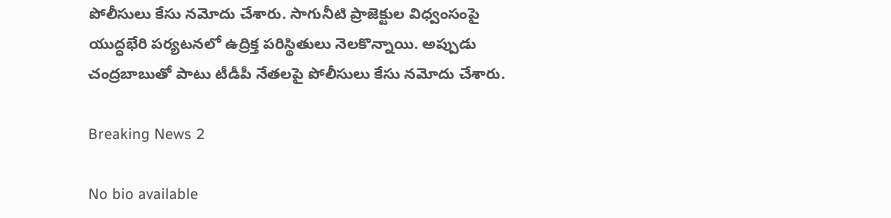పోలీసులు కేసు నమోదు చేశారు. సాగునీటి ప్రాజెక్టుల విధ్వంసంపై యుద్ధభేరి పర్యటనలో ఉద్రిక్త పరిస్థితులు నెలకొన్నాయి. అప్పుడు చంద్రబాబుతో పాటు టీడీపీ నేతలపై పోలీసులు కేసు నమోదు చేశారు.

Breaking News 2

No bio available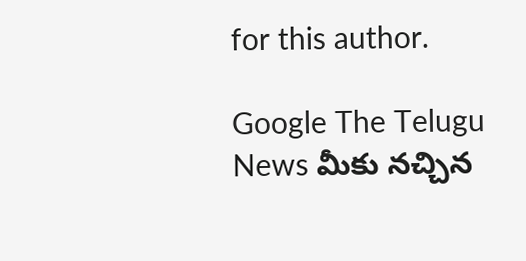for this author.

Google The Telugu News మీకు నచ్చిన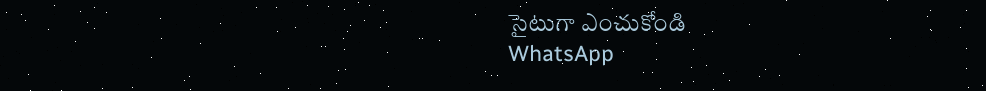సైటుగా ఎంచుకోండి
WhatsApp